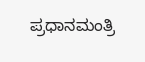ಪ್ರಧಾನಮಂತ್ರಿ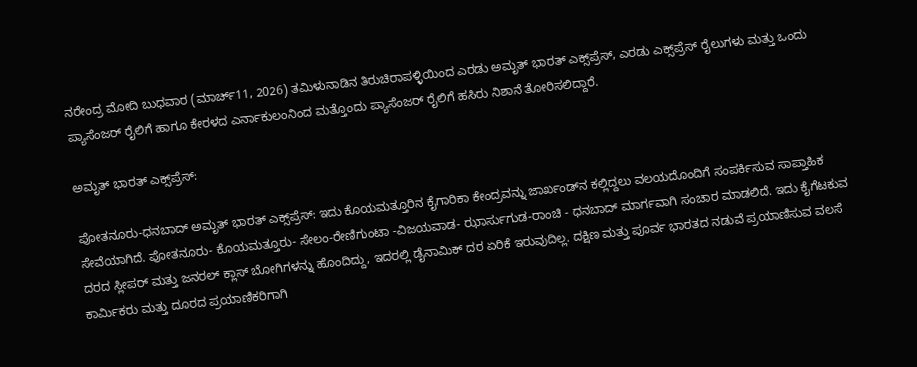ನರೇಂದ್ರ ಮೋದಿ ಬುಧವಾರ (ಮಾರ್ಚ್11, 2026) ತಮಿಳುನಾಡಿನ ತಿರುಚಿರಾಪಳ್ಳಿಯಿಂದ ಎರಡು ಅಮೃತ್ ಭಾರತ್ ಎಕ್ಸ್‌ಪ್ರೆಸ್, ಎರಡು ಎಕ್ಸ್‌ಪ್ರೆಸ್ ರೈಲುಗಳು ಮತ್ತು ಒಂದು ಪ್ಯಾಸೆಂಜರ್ ರೈಲಿಗೆ ಹಾಗೂ ಕೇರಳದ ಎರ್ನಾಕುಲಂನಿಂದ ಮತ್ತೊಂದು ಪ್ಯಾಸೆಂಜರ್ ರೈಲಿಗೆ ಹಸಿರು ನಿಶಾನೆ ತೋರಿಸಲಿದ್ದಾರೆ.

ಅಮೃತ್ ಭಾರತ್ ಎಕ್ಸ್‌ಪ್ರೆಸ್:

ಪೋತನೂರು-ಧನಬಾದ್ ಅಮೃತ್ ಭಾರತ್ ಎಕ್ಸ್‌ಪ್ರೆಸ್: ಇದು ಕೊಯಮತ್ತೂರಿನ ಕೈಗಾರಿಕಾ ಕೇಂದ್ರವನ್ನು ಜಾರ್ಖಂಡ್‌ನ ಕಲ್ಲಿದ್ದಲು ವಲಯದೊಂದಿಗೆ ಸಂಪರ್ಕಿಸುವ ಸಾಪ್ತಾಹಿಕ ಸೇವೆಯಾಗಿದೆ. ಪೋತನೂರು- ಕೊಯಮತ್ತೂರು- ಸೇಲಂ-ರೇಣಿಗುಂಟಾ -ವಿಜಯವಾಡ- ಝಾರ್ಸುಗುಡ-ರಾಂಚಿ - ಧನಬಾದ್ ಮಾರ್ಗವಾಗಿ ಸಂಚಾರ ಮಾಡಲಿದೆ. ಇದು ಕೈಗೆಟಕುವ ದರದ ಸ್ಲೀಪರ್ ಮತ್ತು ಜನರಲ್ ಕ್ಲಾಸ್ ಬೋಗಿಗಳನ್ನು ಹೊಂದಿದ್ದು, ಇದರಲ್ಲಿ ಡೈನಾಮಿಕ್ ದರ ಏರಿಕೆ ಇರುವುದಿಲ್ಲ. ದಕ್ಷಿಣ ಮತ್ತು ಪೂರ್ವ ಭಾರತದ ನಡುವೆ ಪ್ರಯಾಣಿಸುವ ವಲಸೆ ಕಾರ್ಮಿಕರು ಮತ್ತು ದೂರದ ಪ್ರಯಾಣಿಕರಿಗಾಗಿ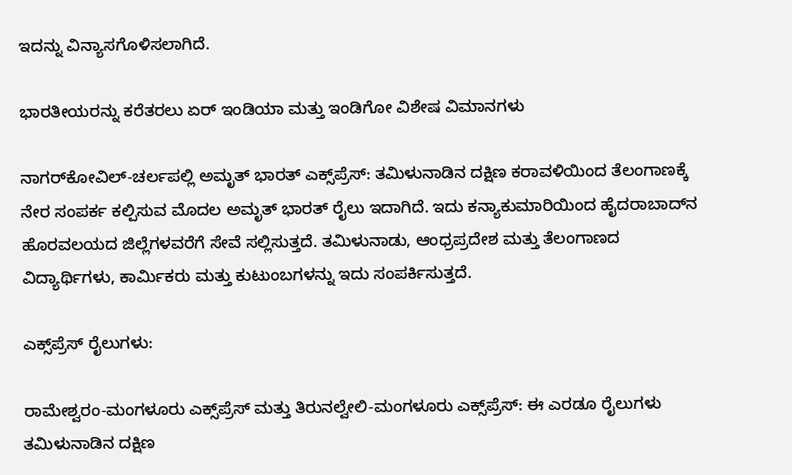ಇದನ್ನು ವಿನ್ಯಾಸಗೊಳಿಸಲಾಗಿದೆ.

ಭಾರತೀಯರನ್ನು ಕರೆತರಲು ಏರ್ ಇಂಡಿಯಾ ಮತ್ತು ಇಂಡಿಗೋ ವಿಶೇಷ ವಿಮಾನಗಳು

ನಾಗರ್‌ಕೋವಿಲ್-ಚರ್ಲಪಲ್ಲಿ ಅಮೃತ್ ಭಾರತ್ ಎಕ್ಸ್‌ಪ್ರೆಸ್: ತಮಿಳುನಾಡಿನ ದಕ್ಷಿಣ ಕರಾವಳಿಯಿಂದ ತೆಲಂಗಾಣಕ್ಕೆ ನೇರ ಸಂಪರ್ಕ ಕಲ್ಪಿಸುವ ಮೊದಲ ಅಮೃತ್ ಭಾರತ್ ರೈಲು ಇದಾಗಿದೆ. ಇದು ಕನ್ಯಾಕುಮಾರಿಯಿಂದ ಹೈದರಾಬಾದ್‌ನ ಹೊರವಲಯದ ಜಿಲ್ಲೆಗಳವರೆಗೆ ಸೇವೆ ಸಲ್ಲಿಸುತ್ತದೆ. ತಮಿಳುನಾಡು, ಆಂಧ್ರಪ್ರದೇಶ ಮತ್ತು ತೆಲಂಗಾಣದ ವಿದ್ಯಾರ್ಥಿಗಳು, ಕಾರ್ಮಿಕರು ಮತ್ತು ಕುಟುಂಬಗಳನ್ನು ಇದು ಸಂಪರ್ಕಿಸುತ್ತದೆ.

ಎಕ್ಸ್‌ಪ್ರೆಸ್ ರೈಲುಗಳು:

ರಾಮೇಶ್ವರಂ-ಮಂಗಳೂರು ಎಕ್ಸ್‌ಪ್ರೆಸ್ ಮತ್ತು ತಿರುನಲ್ವೇಲಿ-ಮಂಗಳೂರು ಎಕ್ಸ್‌ಪ್ರೆಸ್: ಈ ಎರಡೂ ರೈಲುಗಳು ತಮಿಳುನಾಡಿನ ದಕ್ಷಿಣ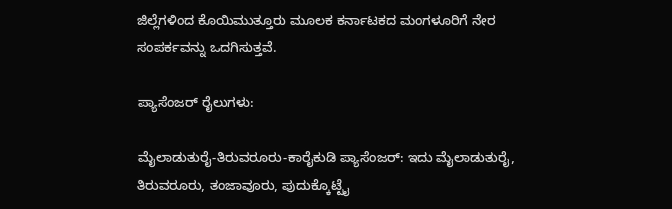ಜಿಲ್ಲೆಗಳಿಂದ ಕೊಯಿಮುತ್ತೂರು ಮೂಲಕ ಕರ್ನಾಟಕದ ಮಂಗಳೂರಿಗೆ ನೇರ ಸಂಪರ್ಕವನ್ನು ಒದಗಿಸುತ್ತವೆ.

ಪ್ಯಾಸೆಂಜರ್ ರೈಲುಗಳು:

ಮೈಲಾಡುತುರೈ-ತಿರುವರೂರು-ಕಾರೈಕುಡಿ ಪ್ಯಾಸೆಂಜರ್: ಇದು ಮೈಲಾಡುತುರೈ, ತಿರುವರೂರು, ತಂಜಾವೂರು, ಪುದುಕ್ಕೊಟ್ಟೈ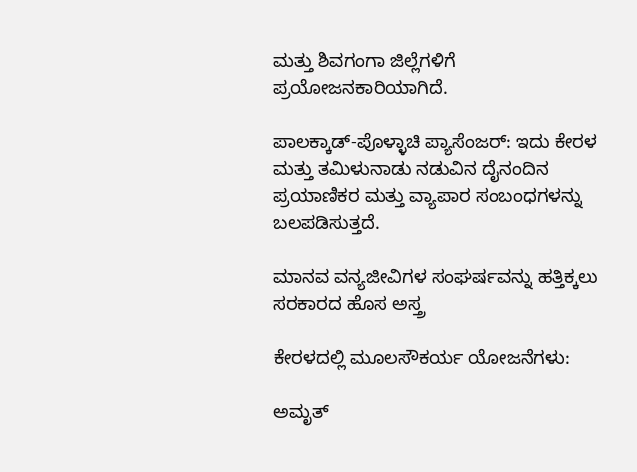ಮತ್ತು ಶಿವಗಂಗಾ ಜಿಲ್ಲೆಗಳಿಗೆ ಪ್ರಯೋಜನಕಾರಿಯಾಗಿದೆ.

ಪಾಲಕ್ಕಾಡ್-ಪೊಳ್ಳಾಚಿ ಪ್ಯಾಸೆಂಜರ್: ಇದು ಕೇರಳ ಮತ್ತು ತಮಿಳುನಾಡು ನಡುವಿನ ದೈನಂದಿನ ಪ್ರಯಾಣಿಕರ ಮತ್ತು ವ್ಯಾಪಾರ ಸಂಬಂಧಗಳನ್ನು ಬಲಪಡಿಸುತ್ತದೆ.

ಮಾನವ ವನ್ಯಜೀವಿಗಳ ಸಂಘರ್ಷವನ್ನು ಹತ್ತಿಕ್ಕಲು ಸರಕಾರದ ಹೊಸ ಅಸ್ತ್ರ

ಕೇರಳದಲ್ಲಿ ಮೂಲಸೌಕರ್ಯ ಯೋಜನೆಗಳು:

ಅಮೃತ್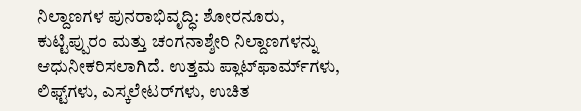ನಿಲ್ದಾಣಗಳ ಪುನರಾಭಿವೃದ್ಧಿ: ಶೋರನೂರು, ಕುಟ್ಟಿಪ್ಪುರಂ ಮತ್ತು ಚಂಗನಾಶ್ಶೇರಿ ನಿಲ್ದಾಣಗಳನ್ನು ಆಧುನೀಕರಿಸಲಾಗಿದೆ. ಉತ್ತಮ ಪ್ಲಾಟ್‌ಫಾರ್ಮ್‌ಗಳು, ಲಿಫ್ಟ್‌ಗಳು, ಎಸ್ಕಲೇಟರ್‌ಗಳು, ಉಚಿತ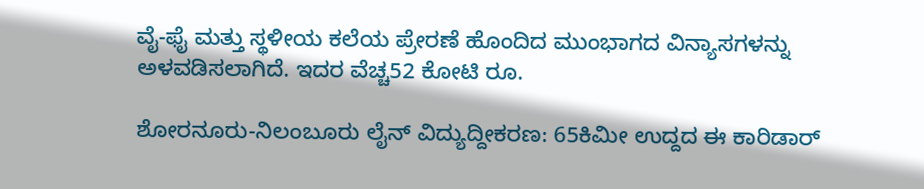ವೈ-ಫೈ ಮತ್ತು ಸ್ಥಳೀಯ ಕಲೆಯ ಪ್ರೇರಣೆ ಹೊಂದಿದ ಮುಂಭಾಗದ ವಿನ್ಯಾಸಗಳನ್ನು ಅಳವಡಿಸಲಾಗಿದೆ. ಇದರ ವೆಚ್ಚ52 ಕೋಟಿ ರೂ.

ಶೋರನೂರು-ನಿಲಂಬೂರು ಲೈನ್ ವಿದ್ಯುದ್ದೀಕರಣ: 65ಕಿಮೀ ಉದ್ದದ ಈ ಕಾರಿಡಾರ್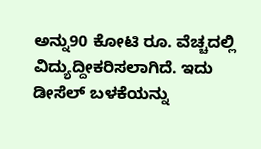ಅನ್ನು90 ಕೋಟಿ ರೂ. ವೆಚ್ಚದಲ್ಲಿ ವಿದ್ಯುದ್ದೀಕರಿಸಲಾಗಿದೆ. ಇದು ಡೀಸೆಲ್ ಬಳಕೆಯನ್ನು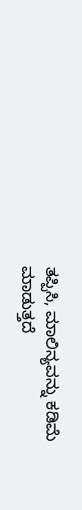ತಪ್ಪಿಸಿ, ಮಾಲಿನ್ಯವನ್ನು ಕಡಿಮೆ ಮಾಡುತ್ತದೆ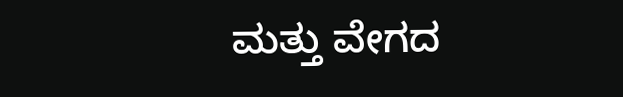ಮತ್ತು ವೇಗದ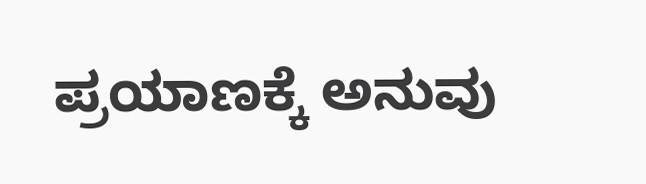ಪ್ರಯಾಣಕ್ಕೆ ಅನುವು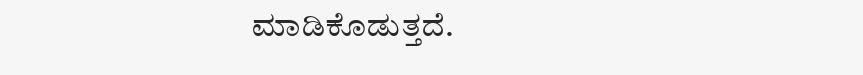ಮಾಡಿಕೊಡುತ್ತದೆ.